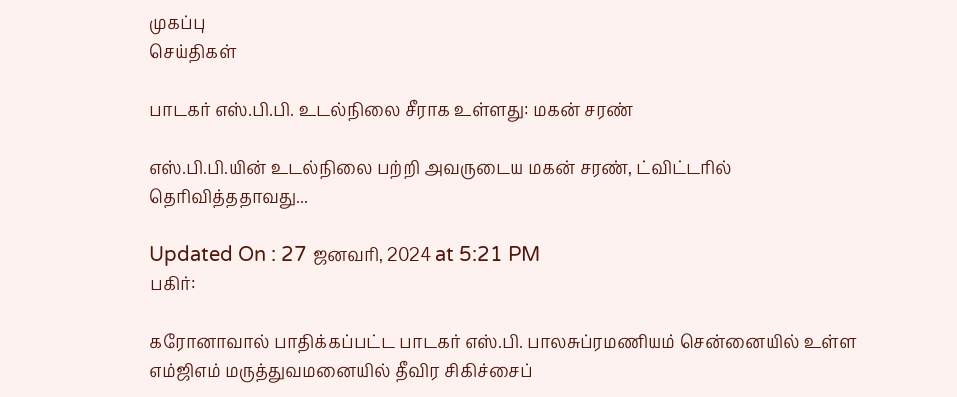முகப்பு
செய்திகள்

பாடகர் எஸ்.பி.பி. உடல்நிலை சீராக உள்ளது: மகன் சரண்

எஸ்.பி.பி.யின் உடல்நிலை பற்றி அவருடைய மகன் சரண், ட்விட்டரில் தெரிவித்ததாவது...

Updated On : 27 ஜனவரி, 2024 at 5:21 PM
பகிர்:

கரோனாவால் பாதிக்கப்பட்ட பாடகர் எஸ்.பி. பாலசுப்ரமணியம் சென்னையில் உள்ள எம்ஜிஎம் மருத்துவமனையில் தீவிர சிகிச்சைப்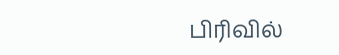பிரிவில்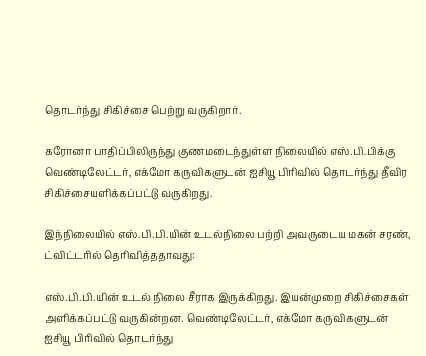தொடர்ந்து சிகிச்சை பெற்று வருகிறார்.

கரோனா பாதிப்பிலிருந்து குணமடைந்துள்ள நிலையில் எஸ்.பி.பிக்கு வெண்டிலேட்டர், எக்மோ கருவிகளுடன் ஐசியூ பிரிவில் தொடர்ந்து தீவிர சிகிச்சையளிக்கப்பட்டு வருகிறது.

இந்நிலையில் எஸ்.பி.பி.யின் உடல்நிலை பற்றி அவருடைய மகன் சரண், ட்விட்டரில் தெரிவித்ததாவது:

எஸ்.பி.பி.யின் உடல் நிலை சீராக இருக்கிறது. இயன்முறை சிகிச்சைகள் அளிக்கப்பட்டு வருகின்றன. வெண்டிலேட்டர், எக்மோ கருவிகளுடன் ஐசியூ பிரிவில் தொடர்ந்து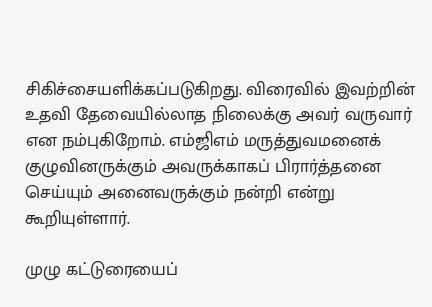சிகிச்சையளிக்கப்படுகிறது. விரைவில் இவற்றின் உதவி தேவையில்லாத நிலைக்கு அவர் வருவார் என நம்புகிறோம். எம்ஜிஎம் மருத்துவமனைக் குழுவினருக்கும் அவருக்காகப் பிரார்த்தனை செய்யும் அனைவருக்கும் நன்றி என்று கூறியுள்ளார்.

முழு கட்டுரையைப்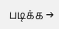படிக்க →